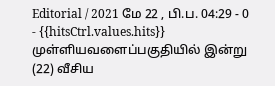Editorial / 2021 மே 22 , பி.ப. 04:29 - 0 - {{hitsCtrl.values.hits}}
முள்ளியவளைப்பகுதியில் இன்று (22) வீசிய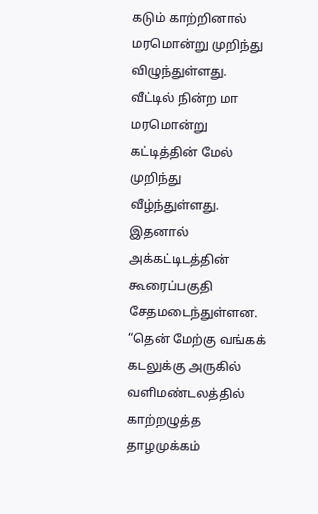கடும் காற்றினால் மரமொன்று முறிந்து விழுந்துள்ளது.
வீட்டில் நின்ற மா மரமொன்று கட்டித்தின் மேல் முறிந்து வீழ்ந்துள்ளது. இதனால் அக்கட்டிடத்தின் கூரைப்பகுதி சேதமடைந்துள்ளன.
“தென் மேற்கு வங்கக் கடலுக்கு அருகில் வளிமண்டலத்தில் காற்றழுத்த தாழமுக்கம்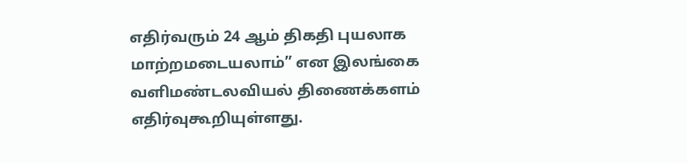எதிர்வரும் 24 ஆம் திகதி புயலாக மாற்றமடையலாம்” என இலங்கை வளிமண்டலவியல் திணைக்களம் எதிர்வுகூறியுள்ளது.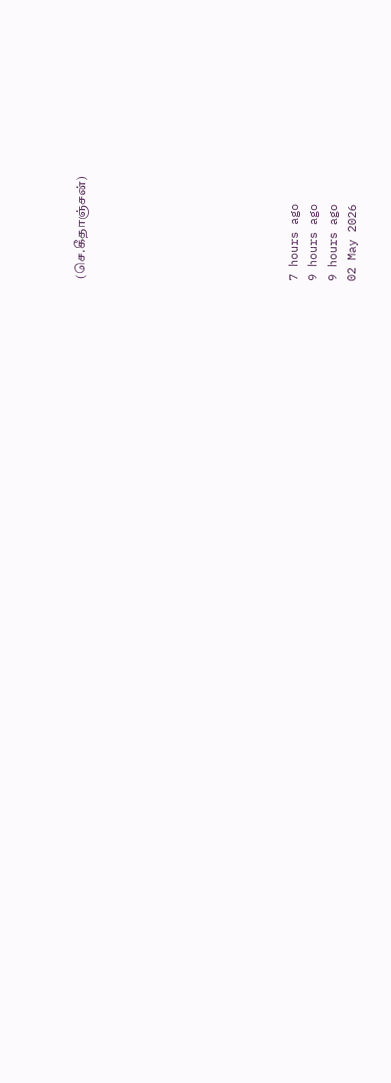(செ.கீதாஞ்சன்)










7 hours ago
9 hours ago
9 hours ago
02 May 2026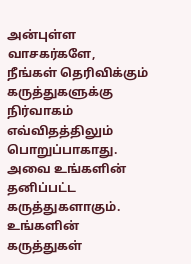அன்புள்ள வாசகர்களே,
நீங்கள் தெரிவிக்கும் கருத்துகளுக்கு நிர்வாகம் எவ்விதத்திலும் பொறுப்பாகாது. அவை உங்களின் தனிப்பட்ட கருத்துகளாகும். உங்களின் கருத்துகள்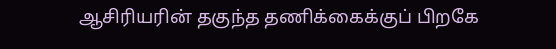ஆசிரியரின் தகுந்த தணிக்கைக்குப் பிறகே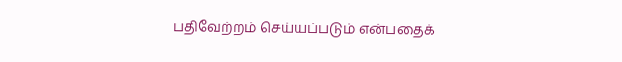பதிவேற்றம் செய்யப்படும் என்பதைக்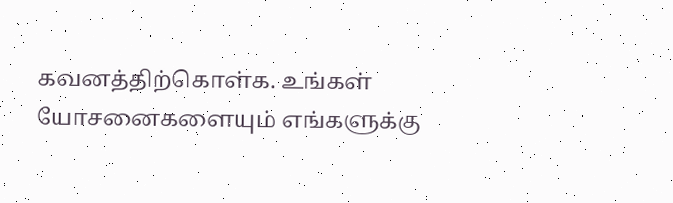கவனத்திற்கொள்க. உங்கள் யோசனைகளையும் எங்களுக்கு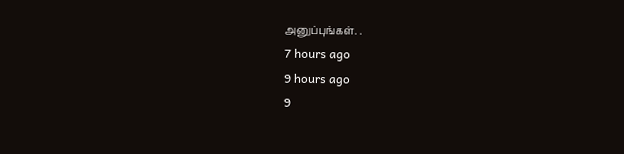அனுப்புங்கள். .
7 hours ago
9 hours ago
9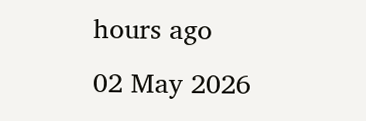hours ago
02 May 2026